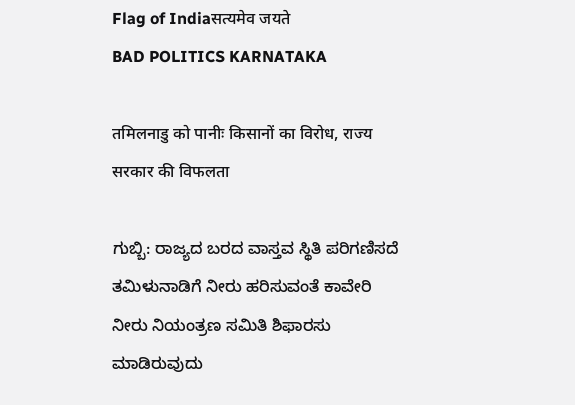Flag of Indiaसत्यमेव जयते
BAD POLITICS KARNATAKA

तमिलनाडु को पानीः किसानों का विरोध, राज्य सरकार की विफलता

ಗುಬ್ಬಿ: ರಾಜ್ಯದ ಬರದ ವಾಸ್ತವ ಸ್ಥಿತಿ ಪರಿಗಣಿಸದೆ ತಮಿಳುನಾಡಿಗೆ ನೀರು ಹರಿಸುವಂತೆ ಕಾವೇರಿ ನೀರು ನಿಯಂತ್ರಣ ಸಮಿತಿ ಶಿಫಾರಸು ಮಾಡಿರುವುದು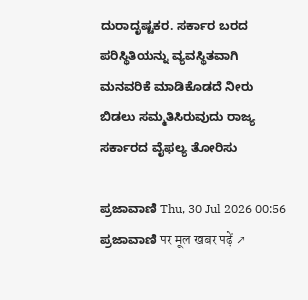ದುರಾದೃಷ್ಟಕರ. ಸರ್ಕಾರ ಬರದ ಪರಿಸ್ಥಿತಿಯನ್ನು ವ್ಯವಸ್ಥಿತವಾಗಿ ಮನವರಿಕೆ ಮಾಡಿಕೊಡದೆ ನೀರು ಬಿಡಲು ಸಮ್ಮತಿಸಿರುವುದು ರಾಜ್ಯ ಸರ್ಕಾರದ ವೈಫಲ್ಯ ತೋರಿಸು

ಪ್ರಜಾವಾಣಿ Thu, 30 Jul 2026 00:56
ಪ್ರಜಾವಾಣಿ पर मूल खबर पढ़ें ↗